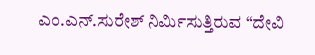ಎಂ.ಎನ್.ಸುರೇಶ್ ನಿರ್ಮಿಸುತ್ತಿರುವ “ದೇವಿ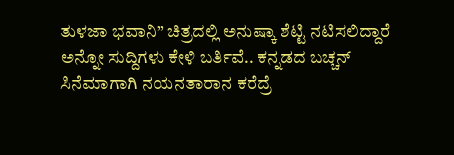ತುಳಜಾ ಭವಾನಿ” ಚಿತ್ರದಲ್ಲಿ ಅನುಷ್ಕಾ ಶೆಟ್ಟಿ ನಟಿಸಲಿದ್ದಾರೆ ಅನ್ನೋ ಸುದ್ದಿಗಳು ಕೇಳಿ ಬರ್ತಿವೆ.. ಕನ್ನಡದ ಬಚ್ಚನ್ ಸಿನೆಮಾಗಾಗಿ ನಯನತಾರಾನ ಕರೆದ್ರೆ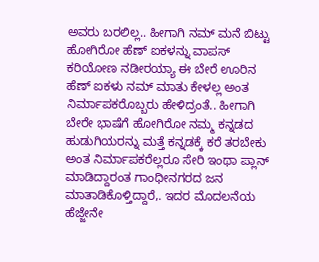ಅವರು ಬರಲಿಲ್ಲ.. ಹೀಗಾಗಿ ನಮ್ ಮನೆ ಬಿಟ್ಟು ಹೋಗಿರೋ ಹೆಣ್ ಐಕಳನ್ನು ವಾಪಸ್ ಕರಿಯೋಣ ನಡೀರಯ್ಯಾ ಈ ಬೇರೆ ಊರಿನ ಹೆಣ್ ಐಕಳು ನಮ್ ಮಾತು ಕೇಳಲ್ಲ ಅಂತ ನಿರ್ಮಾಪಕರೊಬ್ಬರು ಹೇಳಿದ್ರಂತೆ.. ಹೀಗಾಗಿ ಬೇರೇ ಭಾಷೆಗೆ ಹೋಗಿರೋ ನಮ್ಮ ಕನ್ನಡದ ಹುಡುಗಿಯರನ್ನು ಮತ್ತೆ ಕನ್ನಡಕ್ಕೆ ಕರೆ ತರಬೇಕು ಅಂತ ನಿರ್ಮಾಪಕರೆಲ್ಲರೂ ಸೇರಿ ಇಂಥಾ ಪ್ಲಾನ್ ಮಾಡಿದ್ದಾರಂತ ಗಾಂಧೀನಗರದ ಜನ ಮಾತಾಡಿಕೊಳ್ತಿದ್ದಾರೆ,. ಇದರ ಮೊದಲನೆಯ ಹೆಜ್ಜೇನೇ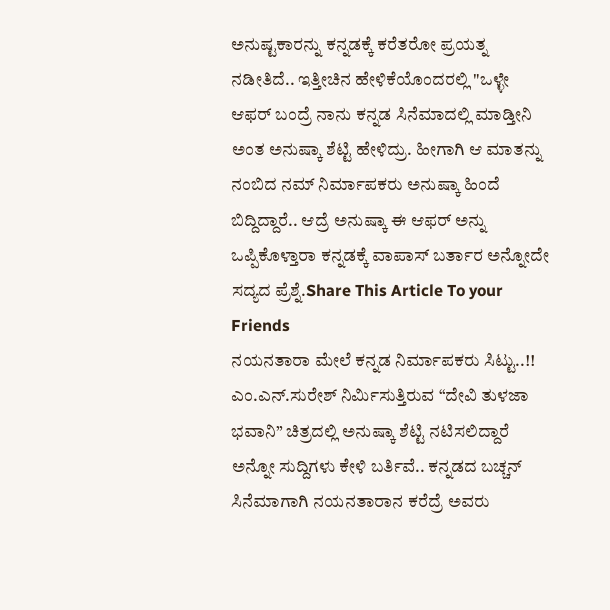ಅನುಷ್ಟಕಾರನ್ನು ಕನ್ನಡಕ್ಕೆ ಕರೆತರೋ ಪ್ರಯತ್ನ ನಡೀತಿದೆ.. ಇತ್ತೀಚಿನ ಹೇಳಿಕೆಯೊಂದರಲ್ಲಿ "ಒಳ್ಳೇ ಆಫರ್ ಬಂದ್ರೆ ನಾನು ಕನ್ನಡ ಸಿನೆಮಾದಲ್ಲಿ ಮಾಡ್ತೀನಿ ಅಂತ ಅನುಷ್ಕಾ ಶೆಟ್ಟಿ ಹೇಳಿದ್ರು. ಹೀಗಾಗಿ ಆ ಮಾತನ್ನು ನಂಬಿದ ನಮ್ ನಿರ್ಮಾಪಕರು ಅನುಷ್ಕಾ ಹಿಂದೆ ಬಿದ್ದಿದ್ದಾರೆ.. ಆದ್ರೆ ಅನುಷ್ಕಾ ಈ ಆಫರ್ ಅನ್ನು ಒಪ್ಪಿಕೊಳ್ತಾರಾ ಕನ್ನಡಕ್ಕೆ ವಾಪಾಸ್ ಬರ್ತಾರ ಅನ್ನೋದೇ ಸದ್ಯದ ಪ್ರೆಶ್ನೆ.Share This Article To your Friends
ನಯನತಾರಾ ಮೇಲೆ ಕನ್ನಡ ನಿರ್ಮಾಪಕರು ಸಿಟ್ಟು..!!
ಎಂ.ಎನ್.ಸುರೇಶ್ ನಿರ್ಮಿಸುತ್ತಿರುವ “ದೇವಿ ತುಳಜಾ ಭವಾನಿ” ಚಿತ್ರದಲ್ಲಿ ಅನುಷ್ಕಾ ಶೆಟ್ಟಿ ನಟಿಸಲಿದ್ದಾರೆ ಅನ್ನೋ ಸುದ್ದಿಗಳು ಕೇಳಿ ಬರ್ತಿವೆ.. ಕನ್ನಡದ ಬಚ್ಚನ್ ಸಿನೆಮಾಗಾಗಿ ನಯನತಾರಾನ ಕರೆದ್ರೆ ಅವರು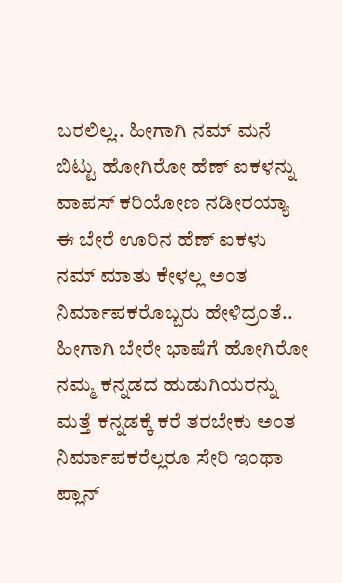ಬರಲಿಲ್ಲ.. ಹೀಗಾಗಿ ನಮ್ ಮನೆ ಬಿಟ್ಟು ಹೋಗಿರೋ ಹೆಣ್ ಐಕಳನ್ನು ವಾಪಸ್ ಕರಿಯೋಣ ನಡೀರಯ್ಯಾ ಈ ಬೇರೆ ಊರಿನ ಹೆಣ್ ಐಕಳು ನಮ್ ಮಾತು ಕೇಳಲ್ಲ ಅಂತ ನಿರ್ಮಾಪಕರೊಬ್ಬರು ಹೇಳಿದ್ರಂತೆ.. ಹೀಗಾಗಿ ಬೇರೇ ಭಾಷೆಗೆ ಹೋಗಿರೋ ನಮ್ಮ ಕನ್ನಡದ ಹುಡುಗಿಯರನ್ನು ಮತ್ತೆ ಕನ್ನಡಕ್ಕೆ ಕರೆ ತರಬೇಕು ಅಂತ ನಿರ್ಮಾಪಕರೆಲ್ಲರೂ ಸೇರಿ ಇಂಥಾ ಪ್ಲಾನ್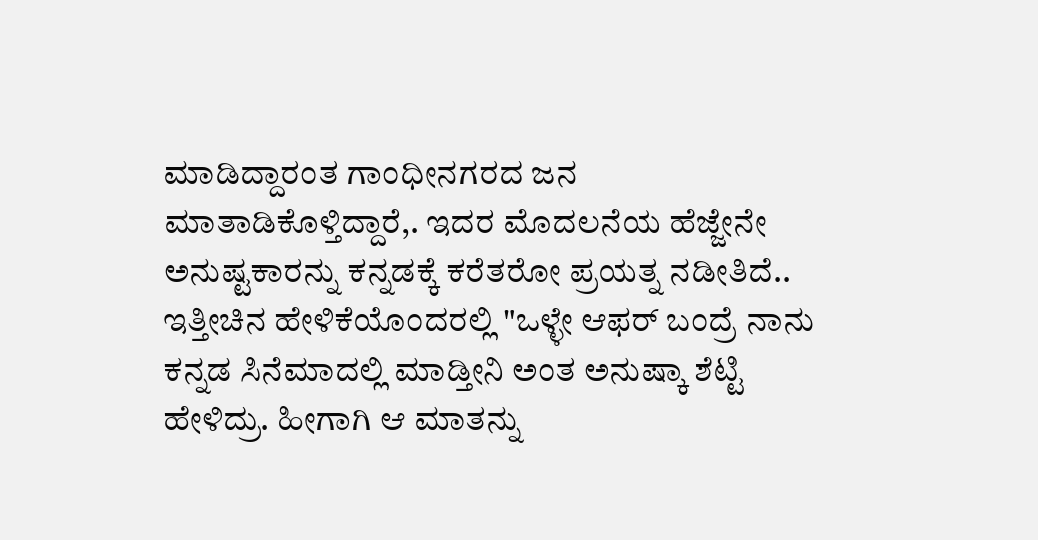ಮಾಡಿದ್ದಾರಂತ ಗಾಂಧೀನಗರದ ಜನ ಮಾತಾಡಿಕೊಳ್ತಿದ್ದಾರೆ,. ಇದರ ಮೊದಲನೆಯ ಹೆಜ್ಜೇನೇ ಅನುಷ್ಟಕಾರನ್ನು ಕನ್ನಡಕ್ಕೆ ಕರೆತರೋ ಪ್ರಯತ್ನ ನಡೀತಿದೆ.. ಇತ್ತೀಚಿನ ಹೇಳಿಕೆಯೊಂದರಲ್ಲಿ "ಒಳ್ಳೇ ಆಫರ್ ಬಂದ್ರೆ ನಾನು ಕನ್ನಡ ಸಿನೆಮಾದಲ್ಲಿ ಮಾಡ್ತೀನಿ ಅಂತ ಅನುಷ್ಕಾ ಶೆಟ್ಟಿ ಹೇಳಿದ್ರು. ಹೀಗಾಗಿ ಆ ಮಾತನ್ನು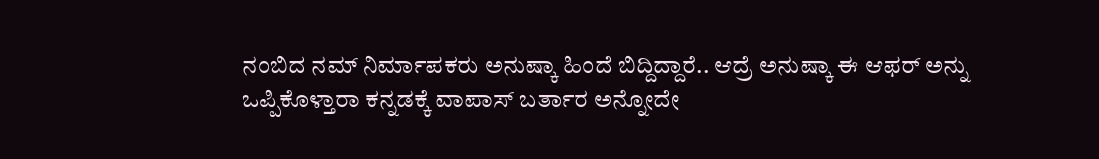ನಂಬಿದ ನಮ್ ನಿರ್ಮಾಪಕರು ಅನುಷ್ಕಾ ಹಿಂದೆ ಬಿದ್ದಿದ್ದಾರೆ.. ಆದ್ರೆ ಅನುಷ್ಕಾ ಈ ಆಫರ್ ಅನ್ನು ಒಪ್ಪಿಕೊಳ್ತಾರಾ ಕನ್ನಡಕ್ಕೆ ವಾಪಾಸ್ ಬರ್ತಾರ ಅನ್ನೋದೇ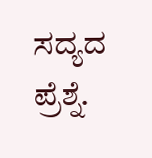ಸದ್ಯದ ಪ್ರೆಶ್ನೆ.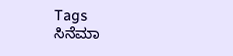Tags
ಸಿನೆಮಾ